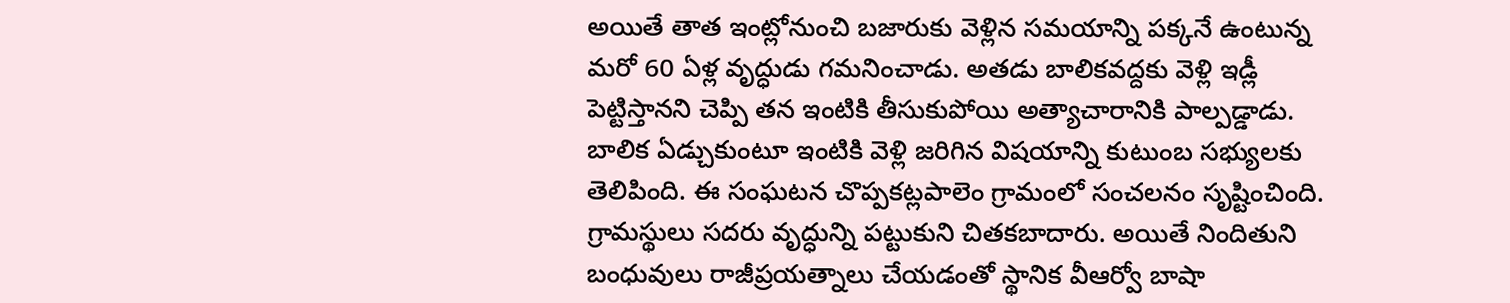అయితే తాత ఇంట్లోనుంచి బజారుకు వెళ్లిన సమయాన్ని పక్కనే ఉంటున్న మరో 60 ఏళ్ల వృద్ధుడు గమనించాడు. అతడు బాలికవద్దకు వెళ్లి ఇడ్లీ పెట్టిస్తానని చెప్పి తన ఇంటికి తీసుకుపోయి అత్యాచారానికి పాల్పడ్డాడు. బాలిక ఏడ్చుకుంటూ ఇంటికి వెళ్లి జరిగిన విషయాన్ని కుటుంబ సభ్యులకు తెలిపింది. ఈ సంఘటన చొప్పకట్లపాలెం గ్రామంలో సంచలనం సృష్టించింది. గ్రామస్థులు సదరు వృద్ధున్ని పట్టుకుని చితకబాదారు. అయితే నిందితుని బంధువులు రాజీప్రయత్నాలు చేయడంతో స్థానిక వీఆర్వో బాషా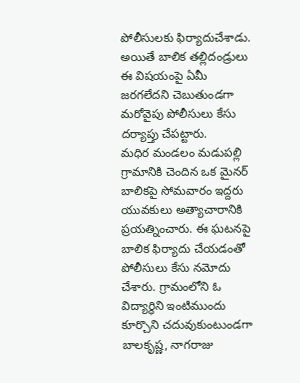పోలీసులకు ఫిర్యాదుచేశాడు. అయితే బాలిక తల్లిదండ్రులు ఈ విషయంపై ఏమీ జరగలేదని చెబుతుండగా మరోవైపు పోలీసులు కేసు దర్యాప్తు చేపట్టారు.
మధిర మండలం మడుపల్లి గ్రామానికి చెందిన ఒక మైనర్ బాలికపై సోమవారం ఇద్దరు యువకులు అత్యాచారానికి ప్రయత్నించారు. ఈ ఘటనపై బాలిక ఫిర్యాదు చేయడంతో పోలీసులు కేసు నమోదు చేశారు. గ్రామంలోని ఓ విద్యార్థిని ఇంటిముందు కూర్చొని చదువుకుంటుండగా బాలకృష్ణ, నాగరాజు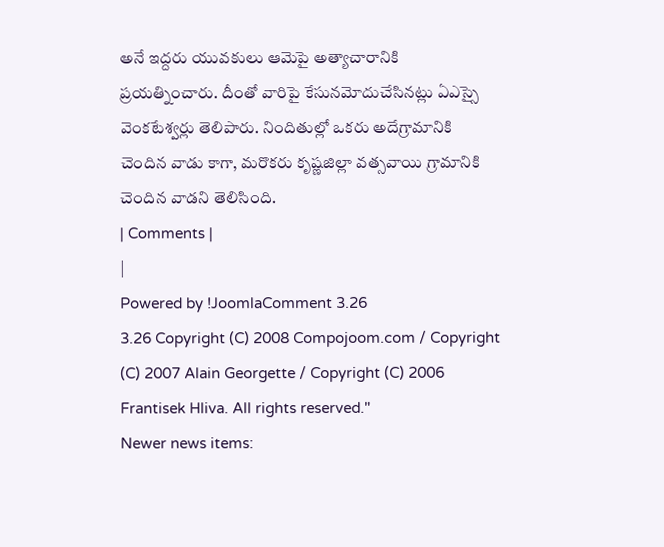అనే ఇద్దరు యువకులు ఆమెపై అత్యాచారానికి ప్రయత్నించారు. దీంతో వారిపై కేసునమోదుచేసినట్లు ఏఎస్సై వెంకటేశ్వర్లు తెలిపారు. నిందితుల్లో ఒకరు అదేగ్రామానికి చెందిన వాడు కాగా, మరొకరు కృష్ణజిల్లా వత్సవాయి గ్రామానికి చెందిన వాడని తెలిసింది.
| Comments |
|
Powered by !JoomlaComment 3.26
3.26 Copyright (C) 2008 Compojoom.com / Copyright (C) 2007 Alain Georgette / Copyright (C) 2006 Frantisek Hliva. All rights reserved."
Newer news items: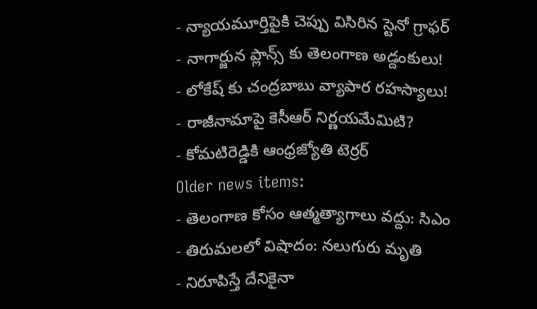- న్యాయమూర్తిపైకి చెప్పు విసిరిన స్టెనో గ్రాఫర్
- నాగార్జున ప్లాన్స్ కు తెలంగాణ అడ్దంకులు!
- లోకేష్ కు చంద్రబాబు వ్యాపార రహస్యాలు!
- రాజీనామాపై కెసీఆర్ నిర్ణయమేమిటి?
- కోమటిరెడ్డికి ఆంధ్రజ్యోతి టెర్రర్
Older news items:
- తెలంగాణ కోసం ఆత్మత్యాగాలు వద్దు: సిఎం
- తిరుమలలో విషాదం: నలుగురు మృతి
- నిరూపిస్తే దేనికైనా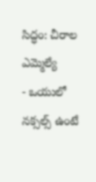సిద్ధం: చీరాల ఎమ్మెల్యే
- ఒయులో నక్సల్స్ ఉంటే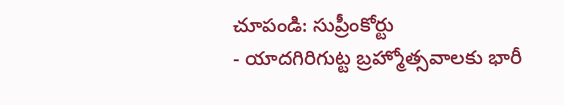చూపండి: సుప్రీంకోర్టు
- యాదగిరిగుట్ట బ్రహ్మోత్సవాలకు భారీ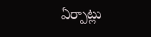ఏర్పాట్లు